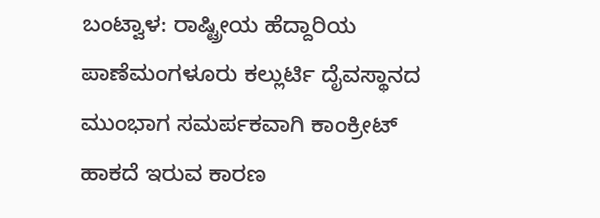ಬಂಟ್ವಾಳ: ರಾಷ್ಟ್ರೀಯ ಹೆದ್ದಾರಿಯ ಪಾಣೆಮಂಗಳೂರು ಕಲ್ಲುರ್ಟಿ ದೈವಸ್ಥಾನದ ಮುಂಭಾಗ ಸಮರ್ಪಕವಾಗಿ ಕಾಂಕ್ರೀಟ್ ಹಾಕದೆ ಇರುವ ಕಾರಣ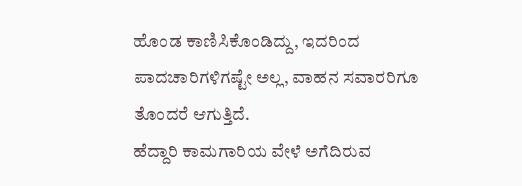ಹೊಂಡ ಕಾಣಿಸಿಕೊಂಡಿದ್ದು, ಇದರಿಂದ ಪಾದಚಾರಿಗಳಿಗಷ್ಟೇ ಅಲ್ಲ, ವಾಹನ ಸವಾರರಿಗೂ ತೊಂದರೆ ಆಗುತ್ತಿದೆ.
ಹೆದ್ದಾರಿ ಕಾಮಗಾರಿಯ ವೇಳೆ ಅಗೆದಿರುವ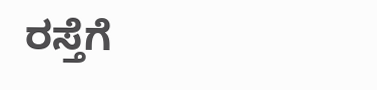ರಸ್ತೆಗೆ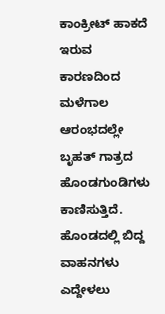ಕಾಂಕ್ರೀಟ್ ಹಾಕದೆ ಇರುವ ಕಾರಣದಿಂದ ಮಳೆಗಾಲ ಆರಂಭದಲ್ಲೇ ಬೃಹತ್ ಗಾತ್ರದ ಹೊಂಡಗುಂಡಿಗಳು ಕಾಣಿಸುತ್ತಿದೆ. ಹೊಂಡದಲ್ಲಿ ಬಿದ್ದ ವಾಹನಗಳು ಎದ್ದೇಳಲು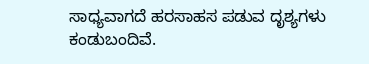ಸಾಧ್ಯವಾಗದೆ ಹರಸಾಹಸ ಪಡುವ ದೃಶ್ಯಗಳು ಕಂಡುಬಂದಿವೆ.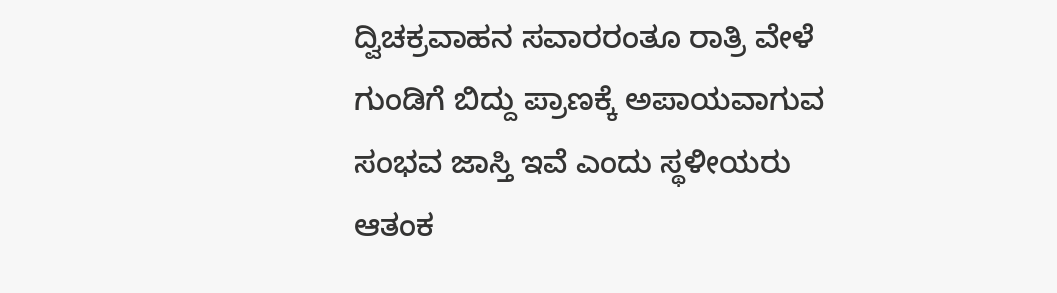ದ್ವಿಚಕ್ರವಾಹನ ಸವಾರರಂತೂ ರಾತ್ರಿ ವೇಳೆ ಗುಂಡಿಗೆ ಬಿದ್ದು ಪ್ರಾಣಕ್ಕೆ ಅಪಾಯವಾಗುವ ಸಂಭವ ಜಾಸ್ತಿ ಇವೆ ಎಂದು ಸ್ಥಳೀಯರು ಆತಂಕ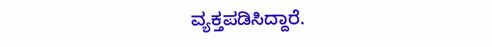ವ್ಯಕ್ತಪಡಿಸಿದ್ದಾರೆ.